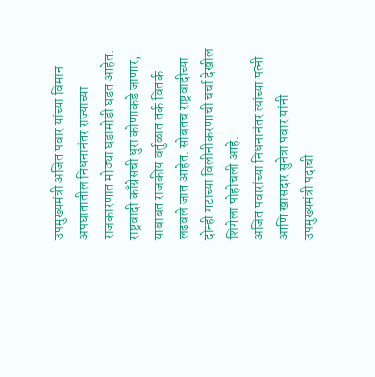उपमुख्यमंत्री अजित पवार यांच्या विमान अपघातातील निधनानंतर राज्याच्या राजकारणात मोठ्या घडामोडी घडत आहेत. राष्ट्रवादी काँग्रेसची धुरा कोणाकडे जाणार, याबाबत राजकीय वर्तुळात तर्क वितर्क लढवले जात आहेत. सोबतच राष्ट्रवादीच्या दोन्ही गटाच्या विलीनीकरणाची चर्चा देखील शिगेला पोहोचली आहे.
अजित पवारांच्या निधनानंतर त्यांच्या पत्नी आणि खासदार सुनेत्रा पवार यांनी उपमुख्यमंत्री पदाची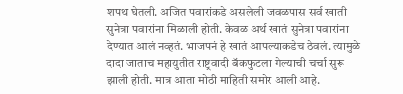शपथ घेतली. अजित पवारांकडे असलेली जवळपास सर्व खाती सुनेत्रा पवारांना मिळाली होती. केवळ अर्थ खातं सुनेत्रा पवारांना देण्यात आलं नव्हतं. भाजपनं हे खातं आपल्याकडेच ठेवलं. त्यामुळे दादा जाताच महायुतीत राष्ट्रवादी बॅकफुटला गेल्याची चर्चा सुरू झाली होती. मात्र आता मोठी माहिती समोर आली आहे.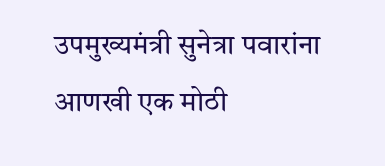उपमुख्यमंत्री सुनेत्रा पवारांना आणखी एक मोठी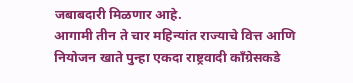जबाबदारी मिळणार आहे.
आगामी तीन ते चार महिन्यांत राज्याचे वित्त आणि नियोजन खाते पुन्हा एकदा राष्ट्रवादी काँग्रेसकडे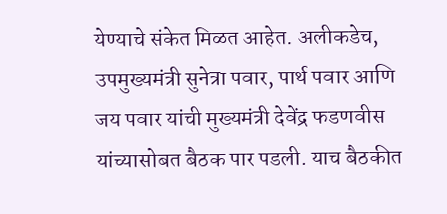येण्याचे संकेत मिळत आहेत. अलीकडेच, उपमुख्यमंत्री सुनेत्रा पवार, पार्थ पवार आणि जय पवार यांची मुख्यमंत्री देवेंद्र फडणवीस यांच्यासोबत बैठक पार पडली. याच बैठकीत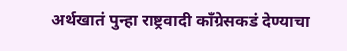अर्थखातं पुन्हा राष्ट्रवादी काँग्रेसकडं देण्याचा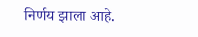निर्णय झाला आहे.